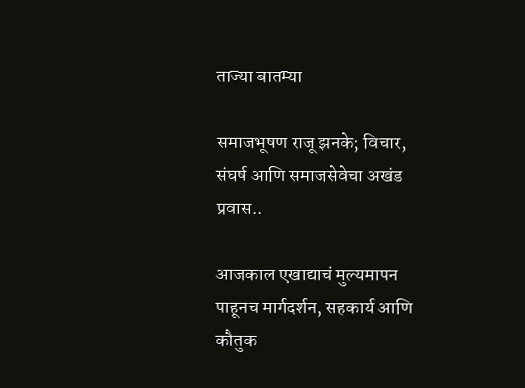ताज्या बातम्या

समाजभूषण राजू झनके; विचार, संघर्ष आणि समाजसेवेचा अखंड प्रवास..

आजकाल एखाद्याचं मुल्यमापन पाहूनच मार्गदर्शन, सहकार्य आणि कौतुक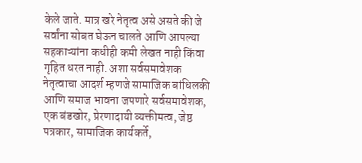केले जाते. मात्र खरे नेतृत्व असे असते की जे सर्वांना सोबत घेऊन चालते आणि आपल्या सहकाऱ्यांना कधीही कमी लेखत नाही किंवा गृहित धरत नाही. अशा सर्वसमावेशक नेतृत्वाचा आदर्श म्हणजे सामाजिक बांधिलकी आणि समाज भावना जपणारे सर्वसमावेशक, एक बंडखोर, प्रेरणादायी व्यक्तीमत्व, जेष्ठ पत्रकार, सामाजिक कार्यकर्ते,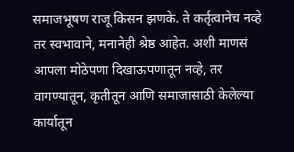समाजभूषण राजू किसन झणके. ते कर्तृत्वानेच नव्हे तर स्वभावाने, मनानेही श्रेष्ठ आहेत. अशी माणसं आपला मोठेपणा दिखाऊपणातून नव्हे, तर वागण्यातून, कृतीतून आणि समाजासाठी केलेल्या कार्यातून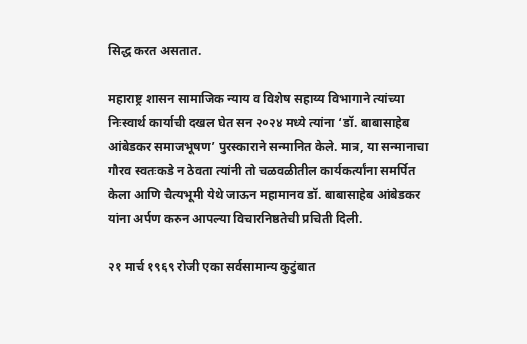सिद्ध करत असतात.

महाराष्ट्र शासन सामाजिक न्याय व विशेष सहाय्य विभागाने त्यांच्या निःस्वार्थ कार्याची दखल घेत सन २०२४ मध्ये त्यांना ‘डॉ. बाबासाहेब आंबेडकर समाजभूषण’ पुरस्काराने सन्मानित केले. मात्र, या सन्मानाचा गौरव स्वतःकडे न ठेवता त्यांनी तो चळवळीतील कार्यकर्त्यांना समर्पित केला आणि चैत्यभूमी येथे जाऊन महामानव डॉ. बाबासाहेब आंबेडकर यांना अर्पण करुन आपल्या विचारनिष्ठतेची प्रचिती दिली.

२१ मार्च १९६९ रोजी एका सर्वसामान्य कुटुंबात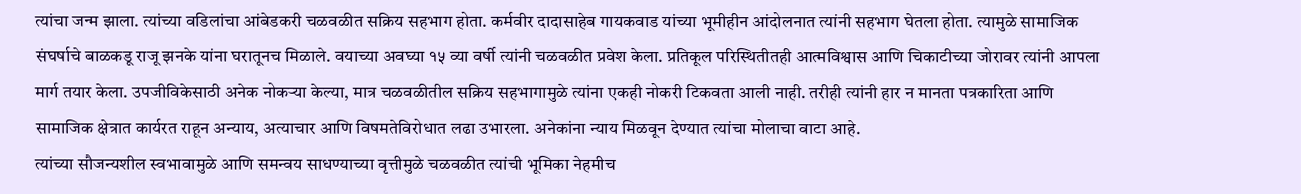त्यांचा जन्म झाला. त्यांच्या वडिलांचा आंबेडकरी चळवळीत सक्रिय सहभाग होता. कर्मवीर दादासाहेब गायकवाड यांच्या भूमीहीन आंदोलनात त्यांनी सहभाग घेतला होता. त्यामुळे सामाजिक संघर्षाचे बाळकडू राजू झनके यांना घरातूनच मिळाले. वयाच्या अवघ्या १५ व्या वर्षी त्यांनी चळवळीत प्रवेश केला. प्रतिकूल परिस्थितीतही आत्मविश्वास आणि चिकाटीच्या जोरावर त्यांनी आपला मार्ग तयार केला. उपजीविकेसाठी अनेक नोकऱ्या केल्या, मात्र चळवळीतील सक्रिय सहभागामुळे त्यांना एकही नोकरी टिकवता आली नाही. तरीही त्यांनी हार न मानता पत्रकारिता आणि सामाजिक क्षेत्रात कार्यरत राहून अन्याय, अत्याचार आणि विषमतेविरोधात लढा उभारला. अनेकांना न्याय मिळवून देण्यात त्यांचा मोलाचा वाटा आहे.
त्यांच्या सौजन्यशील स्वभावामुळे आणि समन्वय साधण्याच्या वृत्तीमुळे चळवळीत त्यांची भूमिका नेहमीच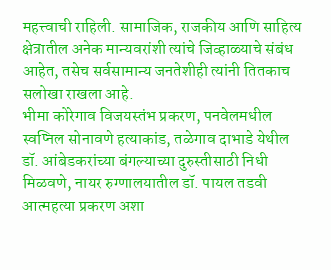महत्त्वाची राहिली. सामाजिक, राजकीय आणि साहित्य क्षेत्रातील अनेक मान्यवरांशी त्यांचे जिव्हाळ्याचे संबंध आहेत, तसेच सर्वसामान्य जनतेशीही त्यांनी तितकाच सलोखा राखला आहे.
भीमा कोरेगाव विजयस्तंभ प्रकरण, पनवेलमधील स्वप्निल सोनावणे हत्याकांड, तळेगाव दाभाडे येथील डॉ. आंबेडकरांच्या बंगल्याच्या दुरुस्तीसाठी निधी मिळवणे, नायर रुग्णालयातील डॉ. पायल तडवी आत्महत्या प्रकरण अशा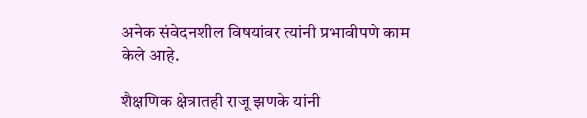अनेक संवेदनशील विषयांवर त्यांनी प्रभावीपणे काम केले आहे.

शैक्षणिक क्षेत्रातही राजू झणके यांनी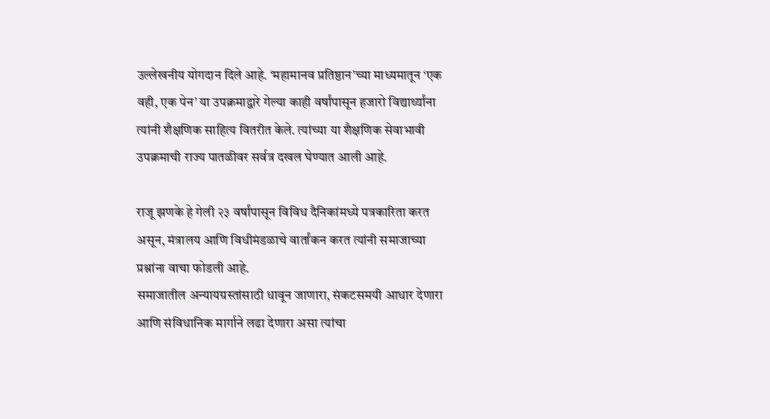उल्लेखनीय योगदान दिले आहे. ‘महामानव प्रतिष्ठान’च्या माध्यमातून ‘एक वही, एक पेन’ या उपक्रमाद्वारे गेल्या काही वर्षांपासून हजारो विद्यार्थ्यांना त्यांनी शैक्षणिक साहित्य वितरीत केले. त्यांच्या या शैक्षणिक सेवाभावी उपक्रमाची राज्य पातळीवर सर्वत्र दखल घेण्यात आली आहे.

राजू झणके हे गेली २३ वर्षांपासून विविध दैनिकांमध्ये पत्रकारिता करत असून, मंत्रालय आणि विधीमंडळाचे वार्तांकन करत त्यांनी समाजाच्या प्रश्नांना वाचा फोडली आहे.
समाजातील अन्यायग्रस्तांसाठी धावून जाणारा, संकटसमयी आधार देणारा आणि संविधानिक मार्गाने लढा देणारा असा त्यांचा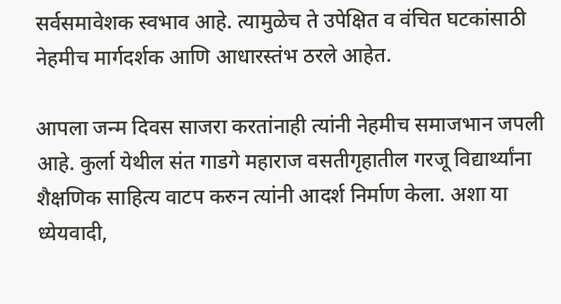सर्वसमावेशक स्वभाव आहे. त्यामुळेच ते उपेक्षित व वंचित घटकांसाठी नेहमीच मार्गदर्शक आणि आधारस्तंभ ठरले आहेत.

आपला जन्म दिवस साजरा करतांनाही त्यांनी नेहमीच समाजभान जपली आहे. कुर्ला येथील संत गाडगे महाराज वसतीगृहातील गरजू विद्यार्थ्यांना शैक्षणिक साहित्य वाटप करुन त्यांनी आदर्श निर्माण केला. अशा या ध्येयवादी,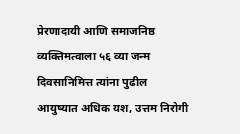प्रेरणादायी आणि समाजनिष्ठ व्यक्तिमत्वाला ५६ व्या जन्म दिवसानिमित्त त्यांना पुढील आयुष्यात अधिक यश, उत्तम निरोगी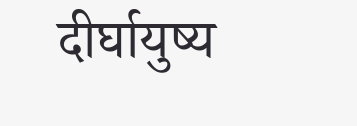दीर्घायुष्य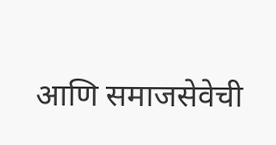आणि समाजसेवेची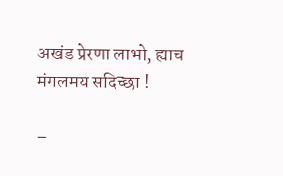अखंड प्रेरणा लाभो, ह्याच मंगलमय सदिच्छा !

–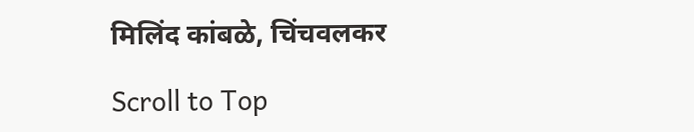मिलिंद कांबळे, चिंचवलकर

Scroll to Top